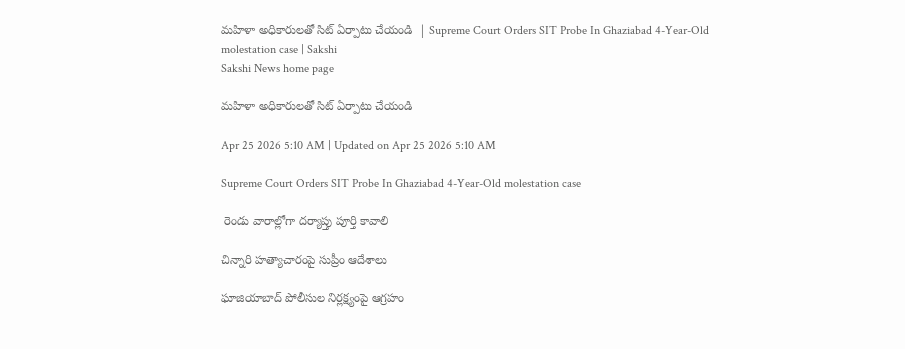మహిళా అధికారులతో సిట్‌ ఏర్పాటు చేయండి  | Supreme Court Orders SIT Probe In Ghaziabad 4-Year-Old molestation case | Sakshi
Sakshi News home page

మహిళా అధికారులతో సిట్‌ ఏర్పాటు చేయండి

Apr 25 2026 5:10 AM | Updated on Apr 25 2026 5:10 AM

Supreme Court Orders SIT Probe In Ghaziabad 4-Year-Old molestation case

 రెండు వారాల్లోగా దర్యాప్తు పూర్తి కావాలి

చిన్నారి హత్యాచారంపై సుప్రీం ఆదేశాలు

ఘాజియాబాద్‌ పోలీసుల నిర్లక్ష్యంపై ఆగ్రహం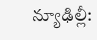న్యూఢిల్లీ: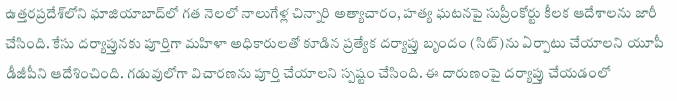ఉత్తరప్రదేశ్‌లోని ఘాజియాబాద్‌లో గత నెలలో నాలుగేళ్ల చిన్నారి అత్యాచారం, హత్య ఘటనపై సుప్రీంకోర్టు కీలక ఆదేశాలను జారీ చేసింది. కేసు దర్యాప్తునకు పూర్తిగా మహిళా అధికారులతో కూడిన ప్రత్యేక దర్యాప్తు బృందం (సిట్‌)ను ఏర్పాటు చేయాలని యూపీ డీజీపీని ఆదేశించింది. గడువులోగా విచారణను పూర్తి చేయాలని స్పష్టం చేసింది. ఈ దారుణంపై దర్యాప్తు చేయడంలో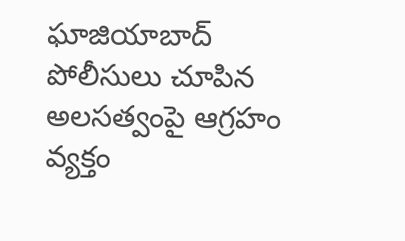ఘాజియాబాద్‌ పోలీసులు చూపిన అలసత్వంపై ఆగ్రహం వ్యక్తం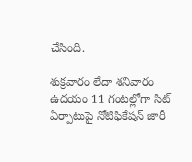చేసింది.

శుక్రవారం లేదా శనివారం ఉదయం 11 గంటల్లోగా సిట్‌ ఏర్పాటుపై నోటిఫికేషన్‌ జారీ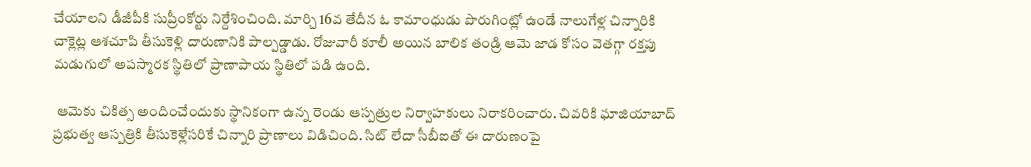చేయాలని డీజీపీకి సుప్రీంకోర్టు నిర్దేశించింది. మార్చి 16వ తేదీన ఓ కామాంధుడు పొరుగింట్లో ఉండే నాలుగేళ్ల చిన్నారికి చాక్లెట్ల ఆశచూపి తీసుకెళ్లి దారుణానికి పాల్పడ్డాడు. రోజువారీ కూలీ అయిన బాలిక తండ్రి ఆమె జాడ కోసం వెతగ్గా రక్తపు మడుగులో అపస్మారక స్థితిలో ప్రాణాపాయ స్థితిలో పడి ఉంది.

 ఆమెకు చికిత్స అందించేందుకు స్థానికంగా ఉన్న రెండు ఆస్పత్రుల నిర్వాహకులు నిరాకరించారు. చివరికి ఘాజియాబాద్‌ ప్రభుత్వ ఆస్పత్రికి తీసుకెళ్లేసరికే చిన్నారి ప్రాణాలు విడిచింది. సిట్‌ లేదా సీబీఐతో ఈ దారుణంపై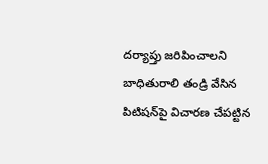దర్యాప్తు జరిపించాలని బాధితురాలి తండ్రి వేసిన పిటిషన్‌పై విచారణ చేపట్టిన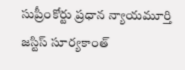సుప్రీంకోర్టు ప్రధాన న్యాయమూర్తి జస్టిస్‌ సూర్యకాంత్‌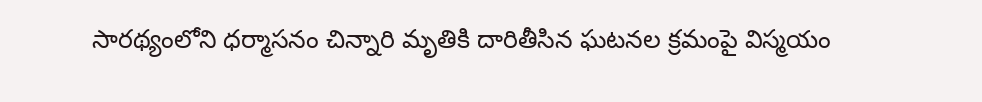సారథ్యంలోని ధర్మాసనం చిన్నారి మృతికి దారితీసిన ఘటనల క్రమంపై విస్మయం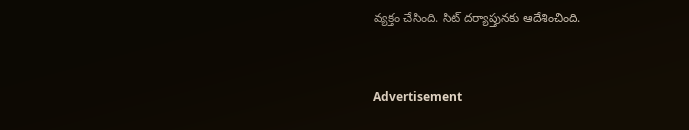వ్యక్తం చేసింది. సిట్‌ దర్యాప్తునకు ఆదేశించింది.


Advertisement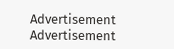Advertisement
Advertisement